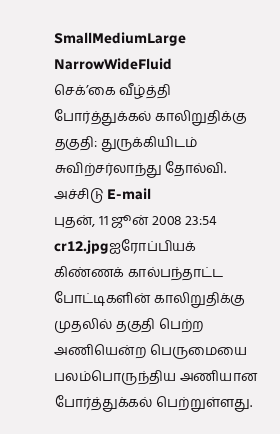SmallMediumLarge NarrowWideFluid
செக்’கை வீழ்த்தி போர்த்துக்கல் காலிறுதிக்கு தகுதி: துருக்கியிடம் சுவிற்சர்லாந்து தோல்வி. அச்சிடு E-mail
புதன், 11 ஜூன் 2008 23:54
cr12.jpgஐரோப்பியக் கிண்ணக் கால்பந்தாட்ட போட்டிகளின் காலிறுதிக்கு முதலில் தகுதி பெற்ற அணியென்ற பெருமையை பலம்பொருந்திய அணியான போர்த்துக்கல் பெற்றுள்ளது.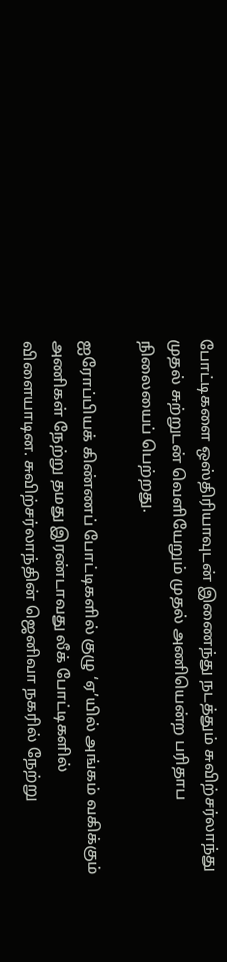போட்டிகளை ஒஸ்திரியாவுடன் இணைந்து நடத்தும் சுவிற்சர்லாந்து முதல் சுற்றுடன் வெளியேறும் முதல் அணியென்ற பரிதாப நிலையைப் பெற்றது.

ஐரோப்பியக் கிண்ணப் போட்டிகளில் குழு ‘ஏ’யில் அங்கம் வகிக்கும் அணிகள் நேற்று தமது இரண்டாவது லீக் போட்டிகளில் விளையாடின. சுவிற்சர்லாந்தின் ஜெனிவா நகரில் நேற்று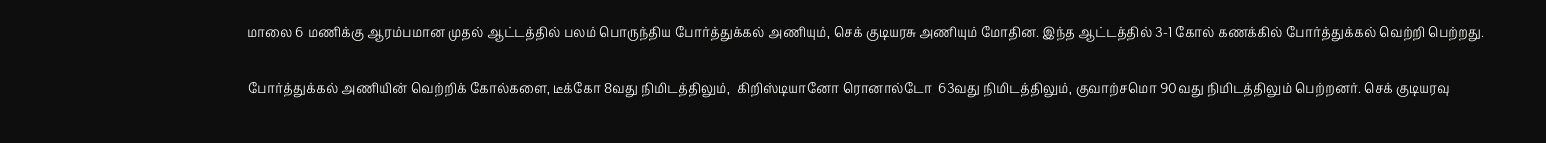மாலை 6 மணிக்கு ஆரம்பமான முதல் ஆட்டத்தில் பலம் பொருந்திய போர்த்துக்கல் அணியும், செக் குடியரசு அணியும் மோதின. இந்த ஆட்டத்தில் 3-1 கோல் கணக்கில் போர்த்துக்கல் வெற்றி பெற்றது.

போர்த்துக்கல் அணியின் வெற்றிக் கோல்களை, டீக்கோ 8வது நிமிடத்திலும்,  கிறிஸ்டியானோ ரொனால்டோ  63வது நிமிடத்திலும், குவாற்சமொ 90வது நிமிடத்திலும் பெற்றனர். செக் குடியரவு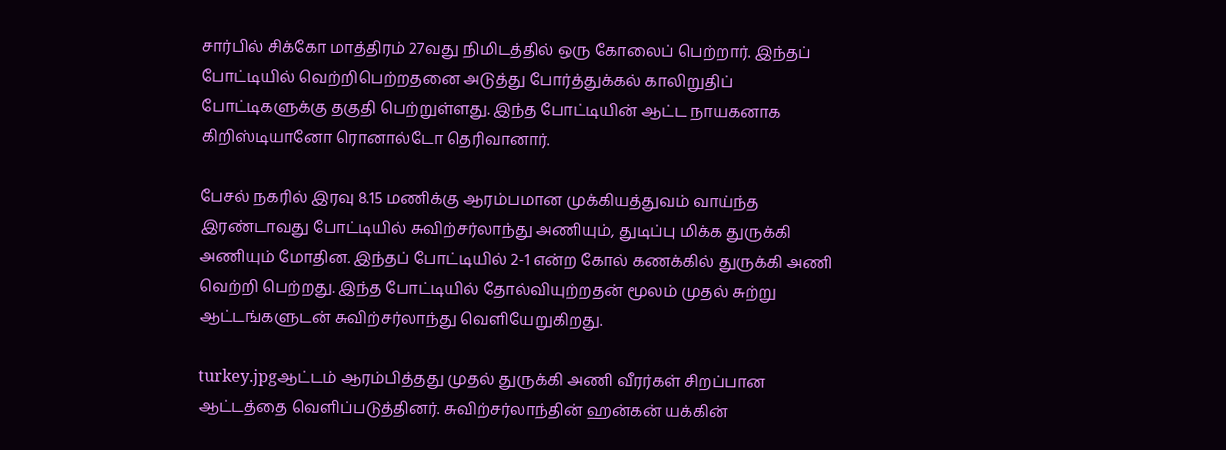சார்பில் சிக்கோ மாத்திரம் 27வது நிமிடத்தில் ஒரு கோலைப் பெற்றார். இந்தப்   போட்டியில் வெற்றிபெற்றதனை அடுத்து போர்த்துக்கல் காலிறுதிப் போட்டிகளுக்கு தகுதி பெற்றுள்ளது. இந்த போட்டியின் ஆட்ட நாயகனாக கிறிஸ்டியானோ ரொனால்டோ தெரிவானார்.

பேசல் நகரில் இரவு 8.15 மணிக்கு ஆரம்பமான முக்கியத்துவம் வாய்ந்த இரண்டாவது போட்டியில் சுவிற்சர்லாந்து அணியும், துடிப்பு மிக்க துருக்கி அணியும் மோதின. இந்தப் போட்டியில் 2-1 என்ற கோல் கணக்கில் துருக்கி அணி வெற்றி பெற்றது. இந்த போட்டியில் தோல்வியுற்றதன் மூலம் முதல் சுற்று ஆட்டங்களுடன் சுவிற்சர்லாந்து வெளியேறுகிறது.

turkey.jpgஆட்டம் ஆரம்பித்தது முதல் துருக்கி அணி வீரர்கள் சிறப்பான ஆட்டத்தை வெளிப்படுத்தினர். சுவிற்சர்லாந்தின் ஹன்கன் யக்கின்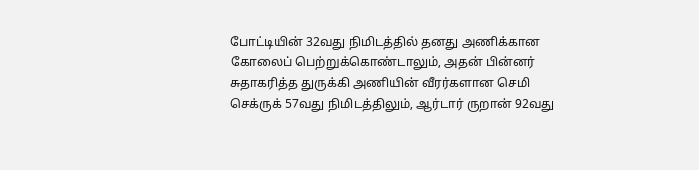போட்டியின் 32வது நிமிடத்தில் தனது அணிக்கான கோலைப் பெற்றுக்கொண்டாலும், அதன் பின்னர் சுதாகரித்த துருக்கி அணியின் வீரர்களான செமி செக்ருக் 57வது நிமிடத்திலும், ஆர்டார் ருறான் 92வது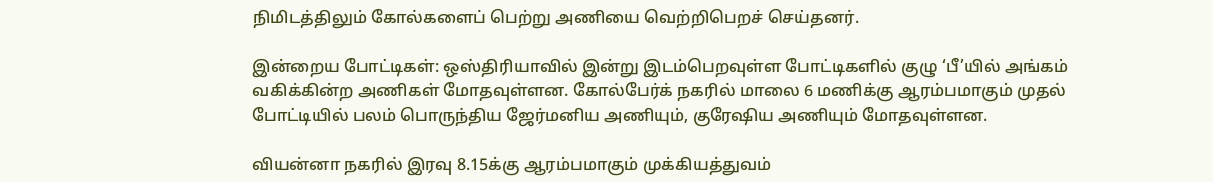நிமிடத்திலும் கோல்களைப் பெற்று அணியை வெற்றிபெறச் செய்தனர்.

இன்றைய போட்டிகள்: ஒஸ்திரியாவில் இன்று இடம்பெறவுள்ள போட்டிகளில் குழு ‘பீ’யில் அங்கம் வகிக்கின்ற அணிகள் மோதவுள்ளன. கோல்பேர்க் நகரில் மாலை 6 மணிக்கு ஆரம்பமாகும் முதல் போட்டியில் பலம் பொருந்திய ஜேர்மனிய அணியும், குரேஷிய அணியும் மோதவுள்ளன.

வியன்னா நகரில் இரவு 8.15க்கு ஆரம்பமாகும் முக்கியத்துவம்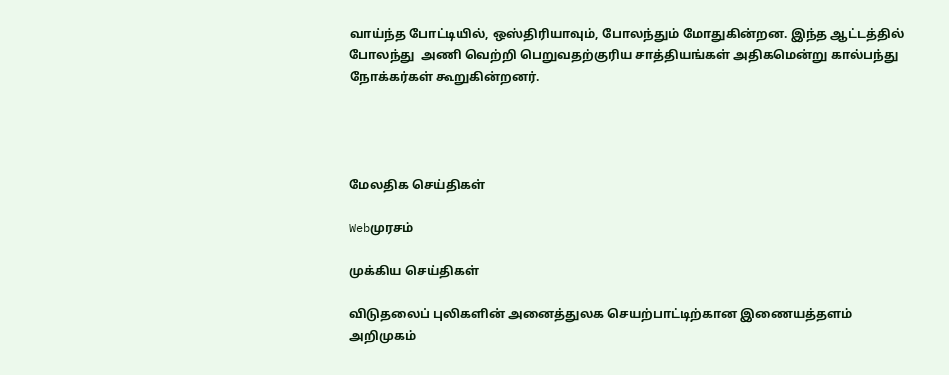வாய்ந்த போட்டியில், ஒஸ்திரியாவும், போலந்தும் மோதுகின்றன. இந்த ஆட்டத்தில் போலந்து  அணி வெற்றி பெறுவதற்குரிய சாத்தியங்கள் அதிகமென்று கால்பந்து நோக்கர்கள் கூறுகின்றனர்.




மேலதிக செய்திகள்

Webமுரசம்

முக்கிய செய்திகள்

விடுதலைப் புலிகளின் அனைத்துலக செயற்பாட்டிற்கான இணையத்தளம் அறிமுகம்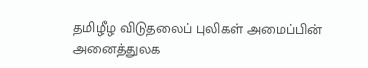தமிழீழ விடுதலைப் புலிகள் அமைப்பின் அனைத்துலக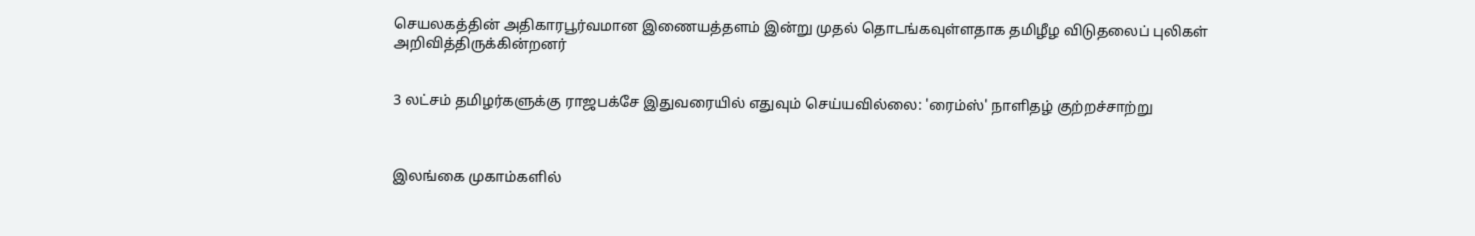செயலகத்தின் அதிகாரபூர்வமான இணையத்தளம் இன்று முதல் தொடங்கவுள்ளதாக தமிழீழ விடுதலைப் புலிகள் அறிவித்திருக்கின்றனர்


3 லட்சம் தமிழர்களுக்கு ராஜப‌க்சே இதுவரையில் எதுவும் செய்யவில்லை: 'ரைம்ஸ்' நாளிதழ் குற்றச்சா‌ற்று



இலங்கை முகாம்களில்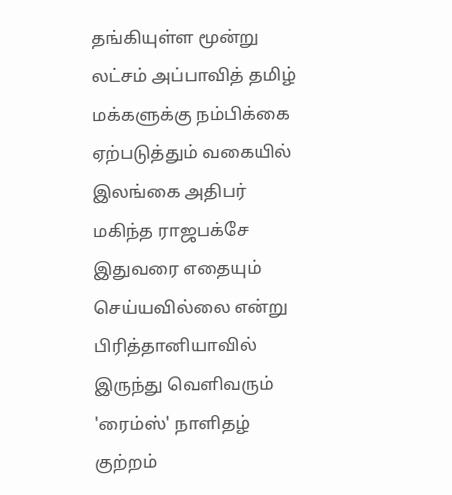தங்கியுள்ள மூன்று லட்சம் அப்பாவித் தமிழ் மக்களுக்கு நம்பிக்கை ஏற்படுத்தும் வகையில் இலங்கை அ‌திப‌ர் மகிந்த ராஜபக்சே இதுவரை எதையும் செய்யவில்லை என்று பிரித்தானியாவில் இருந்து வெளிவரும் 'ரைம்ஸ்' நாளிதழ் குற்றம்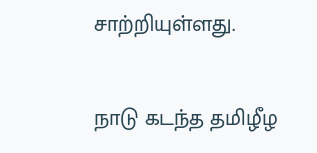சா‌ற்‌றியுள்ளது.


நாடு கடந்த தமிழீழ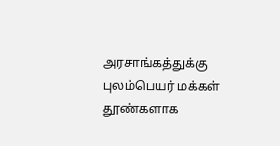அரசாங்கத்துக்கு புலம்பெயர் மக்கள் தூண்களாக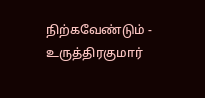நிற்கவேண்டும் - உருத்திரகுமார்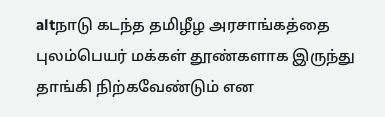altநாடு கடந்த தமிழீழ அரசாங்கத்தை புலம்பெயர் மக்கள் தூண்களாக இருந்து தாங்கி நிற்கவேண்டும் என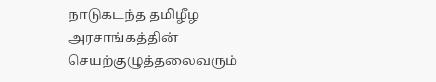நாடுகடந்த தமிழீழ அரசாங்கத்தின் செயற்குழுத்தலைவரும்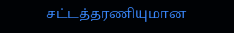சட்டத்தரணியுமான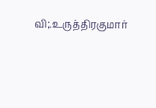வி;.உருத்திரகுமார்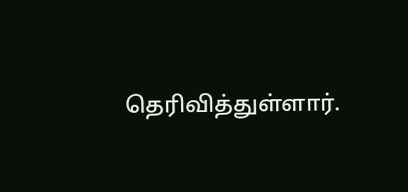தெரிவித்துள்ளார்.